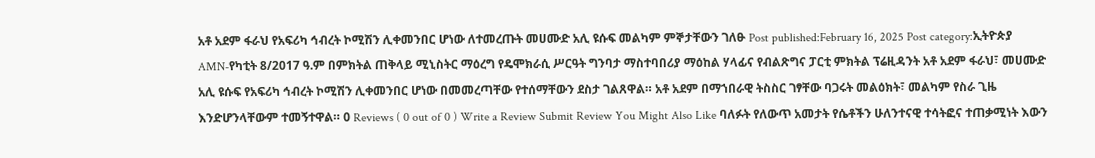አቶ አደም ፋራህ የአፍሪካ ኅብረት ኮሚሽን ሊቀመንበር ሆነው ለተመረጡት መሀሙድ አሊ ዩሱፍ መልካም ምኞታቸውን ገለፁ Post published:February 16, 2025 Post category:ኢትዮጵያ AMN-የካቲት 8/2017 ዓ.ም በምክትል ጠቅላይ ሚኒስትር ማዕረግ የዴሞክራሲ ሥርዓት ግንባታ ማስተባበሪያ ማዕከል ሃላፊና የብልጽግና ፓርቲ ምክትል ፕሬዚዳንት አቶ አደም ፋራህ፣ መሀሙድ አሊ ዩሱፍ የአፍሪካ ኅብረት ኮሚሽን ሊቀመንበር ሆነው በመመረጣቸው የተሰማቸውን ደስታ ገልጸዋል። አቶ አደም በማኀበራዊ ትስስር ገፃቸው ባጋሩት መልዕክት፣ መልካም የስራ ጊዜ እንድሆንላቸውም ተመኝተዋል። 0 Reviews ( 0 out of 0 ) Write a Review Submit Review You Might Also Like ባለፉት የለውጥ አመታት የሴቶችን ሁለንተናዊ ተሳትፎና ተጠቃሚነት እውን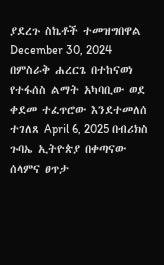ያደረጉ ስኬቶች ተመዝግበዋል December 30, 2024 በምስራቅ ሐረርጌ በተከናወነ የተፋሰስ ልማት አካባቢው ወደ ቀደመ ተፈጥሮው እንደተመለሰ ተገለጸ April 6, 2025 በብሪክስ ጉባኤ ኢትዮጵያ በቀጣናው ሰላምና ፀጥታ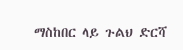ማስከበር ላይ ጉልህ ድርሻ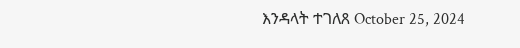እንዳላት ተገለጸ October 25, 2024